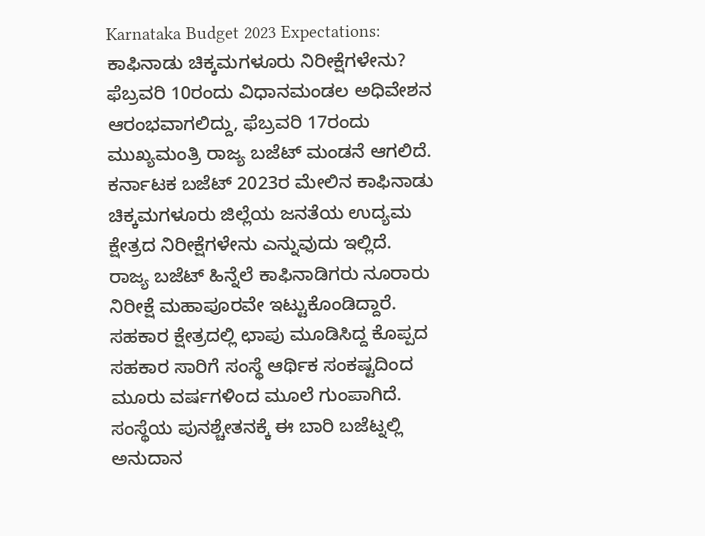Karnataka Budget 2023 Expectations: ಕಾಫಿನಾಡು ಚಿಕ್ಕಮಗಳೂರು ನಿರೀಕ್ಷೆಗಳೇನು?
ಫೆಬ್ರವರಿ 10ರಂದು ವಿಧಾನಮಂಡಲ ಅಧಿವೇಶನ ಆರಂಭವಾಗಲಿದ್ದು, ಫೆಬ್ರವರಿ 17ರಂದು ಮುಖ್ಯಮಂತ್ರಿ ರಾಜ್ಯ ಬಜೆಟ್ ಮಂಡನೆ ಆಗಲಿದೆ. ಕರ್ನಾಟಕ ಬಜೆಟ್ 2023ರ ಮೇಲಿನ ಕಾಫಿನಾಡು ಚಿಕ್ಕಮಗಳೂರು ಜಿಲ್ಲೆಯ ಜನತೆಯ ಉದ್ಯಮ ಕ್ಷೇತ್ರದ ನಿರೀಕ್ಷೆಗಳೇನು ಎನ್ನುವುದು ಇಲ್ಲಿದೆ.
ರಾಜ್ಯ ಬಜೆಟ್ ಹಿನ್ನೆಲೆ ಕಾಫಿನಾಡಿಗರು ನೂರಾರು ನಿರೀಕ್ಷೆ ಮಹಾಪೂರವೇ ಇಟ್ಟುಕೊಂಡಿದ್ದಾರೆ. ಸಹಕಾರ ಕ್ಷೇತ್ರದಲ್ಲಿ ಛಾಪು ಮೂಡಿಸಿದ್ದ ಕೊಪ್ಪದ ಸಹಕಾರ ಸಾರಿಗೆ ಸಂಸ್ಥೆ ಆರ್ಥಿಕ ಸಂಕಷ್ಟದಿಂದ ಮೂರು ವರ್ಷಗಳಿಂದ ಮೂಲೆ ಗುಂಪಾಗಿದೆ. ಸಂಸ್ಥೆಯ ಪುನಶ್ಚೇತನಕ್ಕೆ ಈ ಬಾರಿ ಬಜೆಟ್ನಲ್ಲಿ ಅನುದಾನ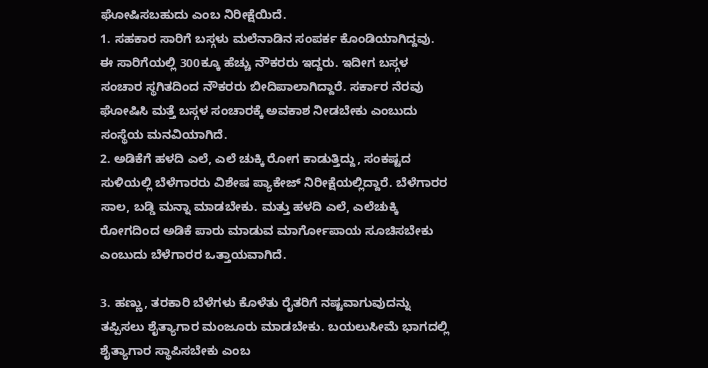ಘೋಷಿಸಬಹುದು ಎಂಬ ನಿರೀಕ್ಷೆಯಿದೆ.
1. ಸಹಕಾರ ಸಾರಿಗೆ ಬಸ್ಗಳು ಮಲೆನಾಡಿನ ಸಂಪರ್ಕ ಕೊಂಡಿಯಾಗಿದ್ದವು. ಈ ಸಾರಿಗೆಯಲ್ಲಿ 300ಕ್ಕೂ ಹೆಚ್ಚು ನೌಕರರು ಇದ್ದರು. ಇದೀಗ ಬಸ್ಗಳ ಸಂಚಾರ ಸ್ಥಗಿತದಿಂದ ನೌಕರರು ಬೀದಿಪಾಲಾಗಿದ್ದಾರೆ. ಸರ್ಕಾರ ನೆರವು ಘೋಷಿಸಿ ಮತ್ತೆ ಬಸ್ಗಳ ಸಂಚಾರಕ್ಕೆ ಅವಕಾಶ ನೀಡಬೇಕು ಎಂಬುದು ಸಂಸ್ಥೆಯ ಮನವಿಯಾಗಿದೆ.
2. ಅಡಿಕೆಗೆ ಹಳದಿ ಎಲೆ, ಎಲೆ ಚುಕ್ಕಿ ರೋಗ ಕಾಡುತ್ತಿದ್ದು, ಸಂಕಷ್ಟದ ಸುಳಿಯಲ್ಲಿ ಬೆಳೆಗಾರರು ವಿಶೇಷ ಪ್ಯಾಕೇಜ್ ನಿರೀಕ್ಷೆಯಲ್ಲಿದ್ದಾರೆ. ಬೆಳೆಗಾರರ ಸಾಲ, ಬಡ್ಡಿ ಮನ್ನಾ ಮಾಡಬೇಕು. ಮತ್ತು ಹಳದಿ ಎಲೆ, ಎಲೆಚುಕ್ಕಿ ರೋಗದಿಂದ ಅಡಿಕೆ ಪಾರು ಮಾಡುವ ಮಾರ್ಗೋಪಾಯ ಸೂಚಿಸಬೇಕು ಎಂಬುದು ಬೆಳೆಗಾರರ ಒತ್ತಾಯವಾಗಿದೆ.

3. ಹಣ್ಣು, ತರಕಾರಿ ಬೆಳೆಗಳು ಕೊಳೆತು ರೈತರಿಗೆ ನಷ್ಟವಾಗುವುದನ್ನು ತಪ್ಪಿಸಲು ಶೈತ್ಯಾಗಾರ ಮಂಜೂರು ಮಾಡಬೇಕು. ಬಯಲುಸೀಮೆ ಭಾಗದಲ್ಲಿ ಶೈತ್ಯಾಗಾರ ಸ್ಥಾಪಿಸಬೇಕು ಎಂಬ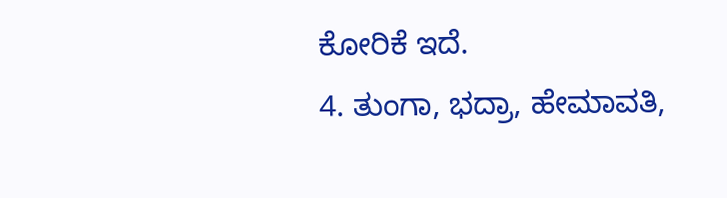ಕೋರಿಕೆ ಇದೆ.
4. ತುಂಗಾ, ಭದ್ರಾ, ಹೇಮಾವತಿ,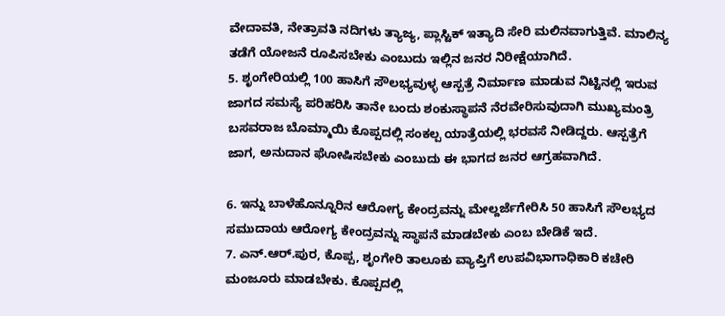ವೇದಾವತಿ, ನೇತ್ರಾವತಿ ನದಿಗಳು ತ್ಯಾಜ್ಯ, ಪ್ಲಾಸ್ಟಿಕ್ ಇತ್ಯಾದಿ ಸೇರಿ ಮಲಿನವಾಗುತ್ತಿವೆ. ಮಾಲಿನ್ಯ ತಡೆಗೆ ಯೋಜನೆ ರೂಪಿಸಬೇಕು ಎಂಬುದು ಇಲ್ಲಿನ ಜನರ ನಿರೀಕ್ಷೆಯಾಗಿದೆ.
5. ಶೃಂಗೇರಿಯಲ್ಲಿ 100 ಹಾಸಿಗೆ ಸೌಲಭ್ಯವುಳ್ಳ ಆಸ್ಪತ್ರೆ ನಿರ್ಮಾಣ ಮಾಡುವ ನಿಟ್ಟಿನಲ್ಲಿ ಇರುವ ಜಾಗದ ಸಮಸ್ಯೆ ಪರಿಹರಿಸಿ ತಾನೇ ಬಂದು ಶಂಕುಸ್ಥಾಪನೆ ನೆರವೇರಿಸುವುದಾಗಿ ಮುಖ್ಯಮಂತ್ರಿ ಬಸವರಾಜ ಬೊಮ್ಮಾಯಿ ಕೊಪ್ಪದಲ್ಲಿ ಸಂಕಲ್ಪ ಯಾತ್ರೆಯಲ್ಲಿ ಭರವಸೆ ನೀಡಿದ್ದರು. ಆಸ್ಪತ್ರೆಗೆ ಜಾಗ, ಅನುದಾನ ಘೋಷಿಸಬೇಕು ಎಂಬುದು ಈ ಭಾಗದ ಜನರ ಆಗ್ರಹವಾಗಿದೆ.

6. ಇನ್ನು ಬಾಳೆಹೊನ್ನೂರಿನ ಆರೋಗ್ಯ ಕೇಂದ್ರವನ್ನು ಮೇಲ್ದರ್ಜೆಗೇರಿಸಿ 50 ಹಾಸಿಗೆ ಸೌಲಭ್ಯದ ಸಮುದಾಯ ಆರೋಗ್ಯ ಕೇಂದ್ರವನ್ನು ಸ್ಥಾಪನೆ ಮಾಡಬೇಕು ಎಂಬ ಬೇಡಿಕೆ ಇದೆ.
7. ಎನ್.ಆರ್.ಪುರ, ಕೊಪ್ಪ, ಶೃಂಗೇರಿ ತಾಲೂಕು ವ್ಯಾಪ್ತಿಗೆ ಉಪವಿಭಾಗಾಧಿಕಾರಿ ಕಚೇರಿ ಮಂಜೂರು ಮಾಡಬೇಕು. ಕೊಪ್ಪದಲ್ಲಿ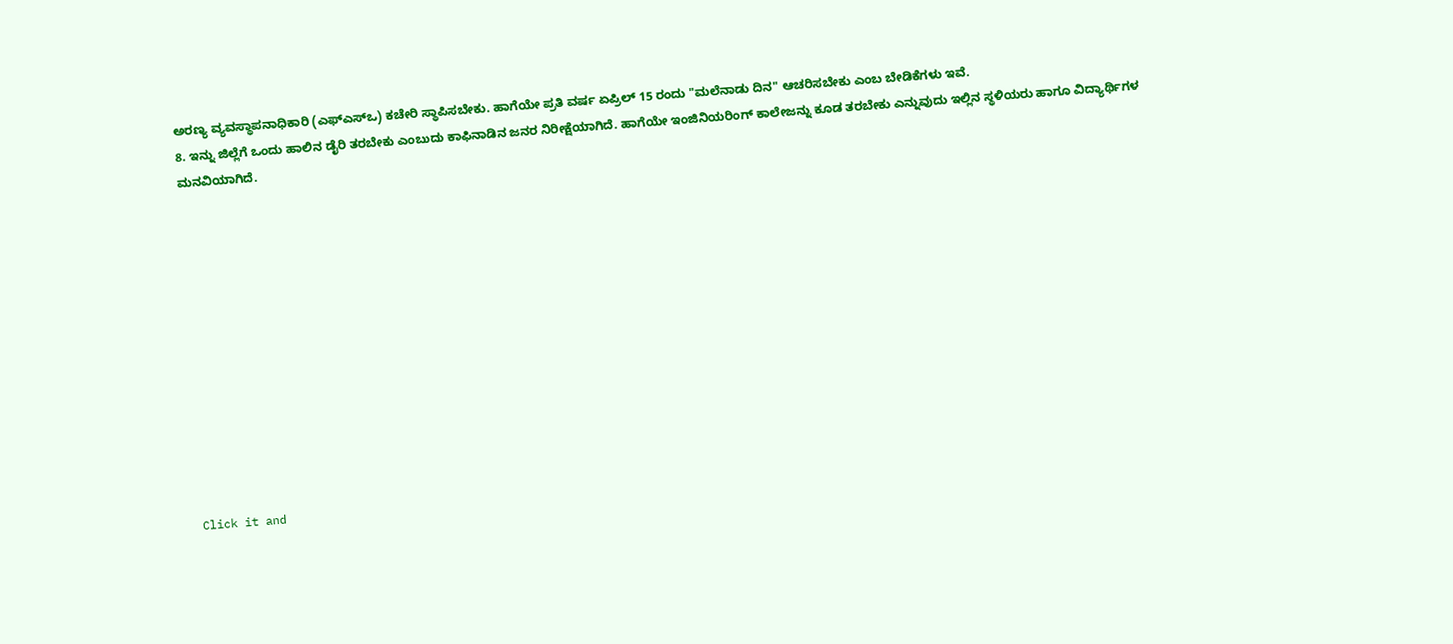ಅರಣ್ಯ ವ್ಯವಸ್ಥಾಪನಾಧಿಕಾರಿ (ಎಫ್ಎಸ್ಒ) ಕಚೇರಿ ಸ್ಥಾಪಿಸಬೇಕು. ಹಾಗೆಯೇ ಪ್ರತಿ ವರ್ಷ ಏಪ್ರಿಲ್ 15 ರಂದು "ಮಲೆನಾಡು ದಿನ" ಆಚರಿಸಬೇಕು ಎಂಬ ಬೇಡಿಕೆಗಳು ಇವೆ.
8. ಇನ್ನು ಜಿಲ್ಲೆಗೆ ಒಂದು ಹಾಲಿನ ಡೈರಿ ತರಬೇಕು ಎಂಬುದು ಕಾಫಿನಾಡಿನ ಜನರ ನಿರೀಕ್ಷೆಯಾಗಿದೆ. ಹಾಗೆಯೇ ಇಂಜಿನಿಯರಿಂಗ್ ಕಾಲೇಜನ್ನು ಕೂಡ ತರಬೇಕು ಎನ್ನುವುದು ಇಲ್ಲಿನ ಸ್ಥಳಿಯರು ಹಾಗೂ ವಿದ್ಯಾರ್ಥಿಗಳ ಮನವಿಯಾಗಿದೆ.












Click it and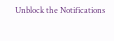Unblock the Notifications